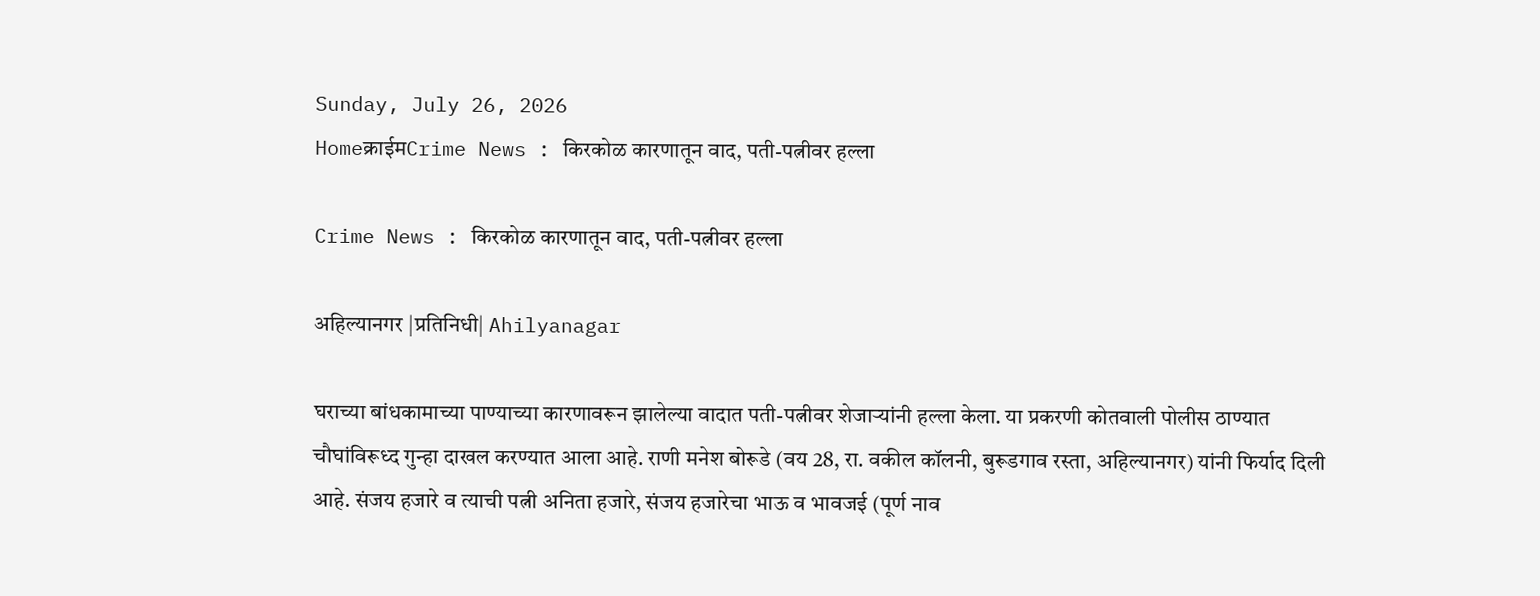Sunday, July 26, 2026
Homeक्राईमCrime News : किरकोळ कारणातून वाद, पती-पत्नीवर हल्ला

Crime News : किरकोळ कारणातून वाद, पती-पत्नीवर हल्ला

अहिल्यानगर |प्रतिनिधी| Ahilyanagar

घराच्या बांधकामाच्या पाण्याच्या कारणावरून झालेल्या वादात पती-पत्नीवर शेजार्‍यांनी हल्ला केला. या प्रकरणी कोतवाली पोलीस ठाण्यात चौघांविरूध्द गुन्हा दाखल करण्यात आला आहे. राणी मनेश बोरूडे (वय 28, रा. वकील कॉलनी, बुरूडगाव रस्ता, अहिल्यानगर) यांनी फिर्याद दिली आहे. संजय हजारे व त्याची पत्नी अनिता हजारे, संजय हजारेचा भाऊ व भावजई (पूर्ण नाव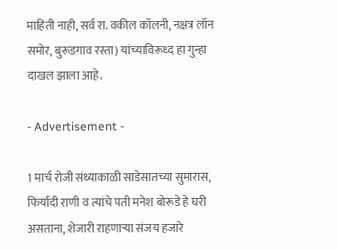माहिती नाही, सर्व रा. वकील कॉलनी, नक्षत्र लॉन समोर, बुरूडगाव रस्ता) यांच्याविरूध्द हा गुन्हा दाखल झाला आहे.

- Advertisement -

1 मार्च रोजी संध्याकाळी साडेसातच्या सुमारास, फिर्यादी राणी व त्यांचे पती मनेश बोरूडे हे घरी असताना, शेजारी राहणार्‍या संजय हजारे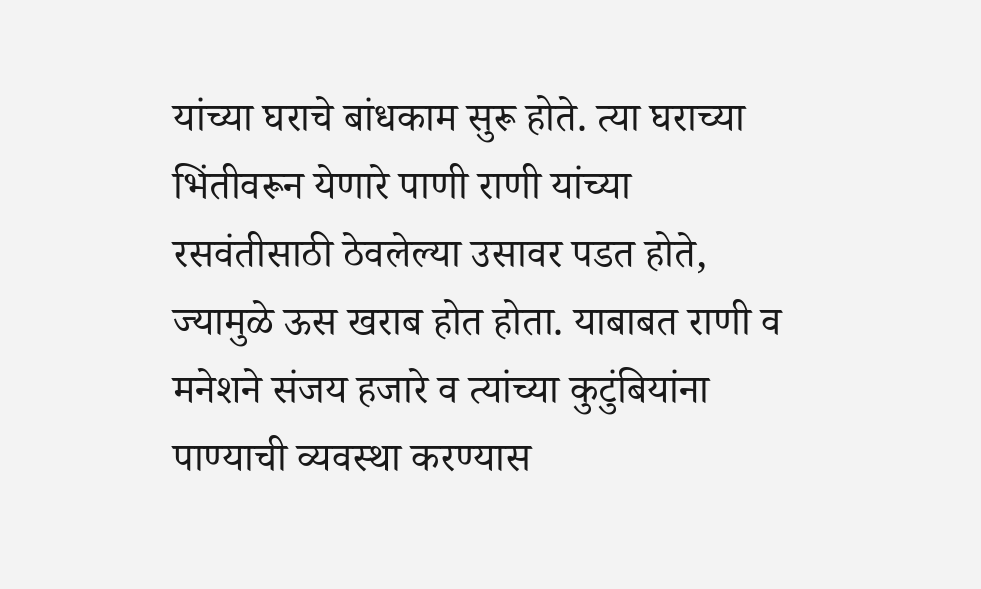यांच्या घराचे बांधकाम सुरू होते. त्या घराच्या भिंतीवरून येणारे पाणी राणी यांच्या रसवंतीसाठी ठेवलेल्या उसावर पडत होते, ज्यामुळे ऊस खराब होत होता. याबाबत राणी व मनेशने संजय हजारे व त्यांच्या कुटुंबियांना पाण्याची व्यवस्था करण्यास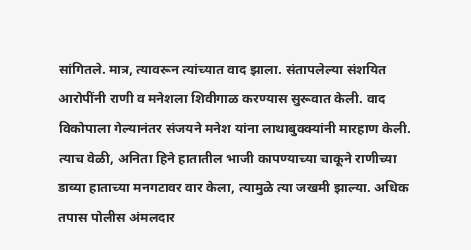सांगितले. मात्र, त्यावरून त्यांच्यात वाद झाला. संतापलेल्या संशयित आरोपींनी राणी व मनेशला शिवीगाळ करण्यास सुरूवात केली. वाद विकोपाला गेल्यानंतर संजयने मनेश यांना लाथाबुक्क्यांनी मारहाण केली. त्याच वेळी, अनिता हिने हातातील भाजी कापण्याच्या चाकूने राणीच्या डाव्या हाताच्या मनगटावर वार केला, त्यामुळे त्या जखमी झाल्या. अधिक तपास पोलीस अंमलदार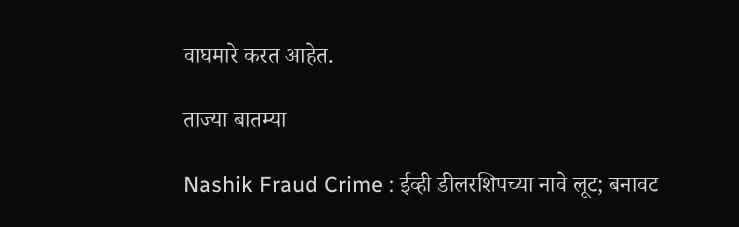वाघमारे करत आहेत.

ताज्या बातम्या

Nashik Fraud Crime : ईव्ही डीलरशिपच्या नावे लूट; बनावट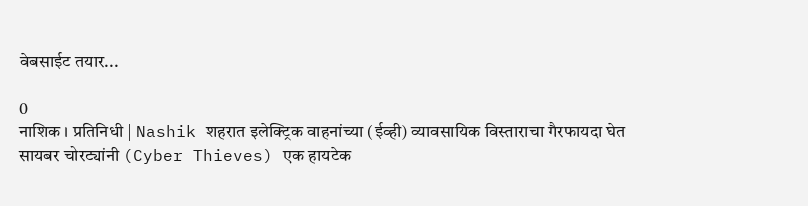वेबसाईट तयार...

0
नाशिक । प्रतिनिधी | Nashik शहरात इलेक्ट्रिक वाहनांच्या (ईव्ही) व्यावसायिक विस्ताराचा गैरफायदा घेत सायबर चोरट्यांनी (Cyber Thieves) एक हायटेक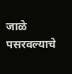जाळे पसरवल्याचे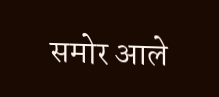समोर आले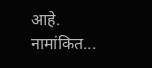आहे. नामांकित...